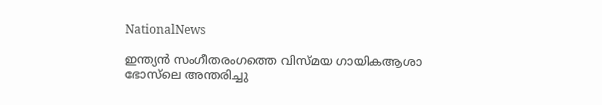NationalNews

ഇന്ത്യന്‍ സംഗീതരംഗത്തെ വിസ്മയ ഗായികആശാ ഭോസ്‌ലെ അന്തരിച്ചു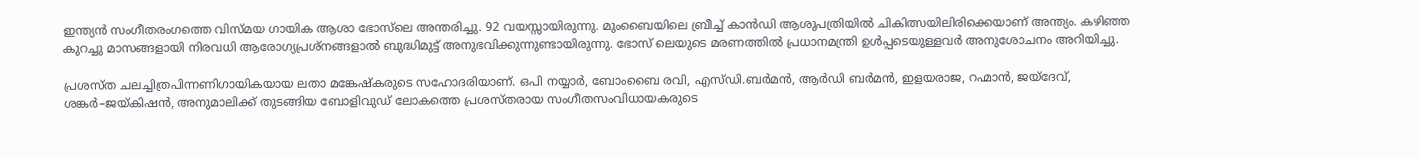ഇന്ത്യന്‍ സംഗീതരംഗത്തെ വിസ്മയ ഗായിക ആശാ ഭോസ്‌ലെ അന്തരിച്ചു. 92 വയസ്സായിരുന്നു. മുംബൈയിലെ ബ്രീച്ച് കാൻഡി ആശുപത്രിയിൽ ചികിത്സയിലിരിക്കെയാണ് അന്ത്യം. കഴിഞ്ഞ കുറച്ചു മാസങ്ങളായി നിരവധി ആരോഗ്യപ്രശ്നങ്ങളാൽ ബുദ്ധിമുട്ട് അനുഭവിക്കുന്നുണ്ടായിരുന്നു. ഭോസ് ലെയുടെ മരണത്തിൽ പ്രധാനമന്ത്രി ഉൾപ്പടെയുള്ളവർ അനുശോചനം അറിയിച്ചു.

പ്രശസ്ത ചലച്ചിത്രപിന്നണിഗായികയായ ലതാ മങ്കേഷ്‌കരുടെ സഹോദരിയാണ്‌. ഒപി നയ്യാർ, ബോംബൈ രവി, എസ്ഡി.ബർമൻ, ആർഡി ബർമൻ, ഇളയരാജ, റഹ്മാൻ, ജയ്‌ദേവ്, ശങ്കർ–ജയ്കിഷൻ, അനുമാലിക്ക് തുടങ്ങിയ ബോളിവുഡ് ലോകത്തെ പ്രശസ്തരായ സംഗീതസംവിധായകരുടെ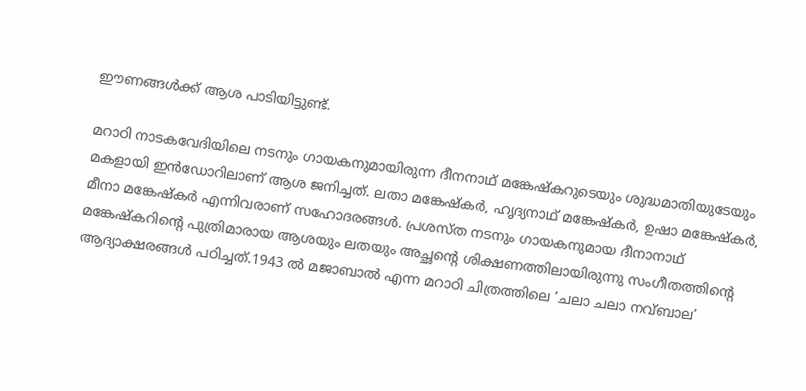ഈണങ്ങൾക്ക്‌ ആശ പാടിയിട്ടുണ്ട്‌.

മറാഠി നാടകവേദിയിലെ നടനും ഗായകനുമായിരുന്ന ദീനനാഥ് മങ്കേഷ്‌കറുടെയും ശുദ്ധമാതിയുടേയും മകളായി ഇൻഡോറിലാണ് ആശ ജനിച്ചത്. ലതാ മങ്കേഷ്‌കർ, ഹൃദ്യനാഥ് മങ്കേഷ്‌കർ, ഉഷാ മങ്കേഷ്‌കർ, മീനാ മങ്കേഷ്‌കർ എന്നിവരാണ് സഹോദരങ്ങൾ. പ്രശസ്ത നടനും ഗായകനുമായ ദീനാനാഥ് മങ്കേഷ്‌കറിന്റെ പുത്രിമാരായ ആശയും ലതയും അച്ഛന്റെ ശിക്ഷണത്തിലായിരുന്നു സംഗീതത്തിന്റെ ആദ്യാക്ഷരങ്ങൾ പഠിച്ചത്.1943 ൽ മജാബാൽ എന്ന മറാഠി ചിത്രത്തിലെ ‘ചലാ ചലാ നവ്ബാല’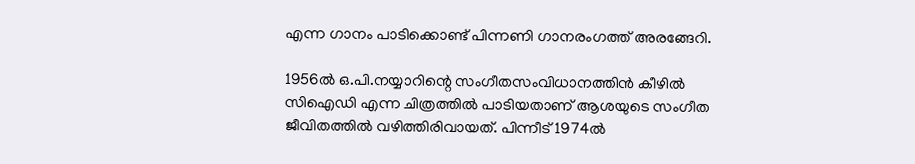എന്ന ഗാനം പാടിക്കൊണ്ട് പിന്നണി ഗാനരംഗത്ത് അരങ്ങേറി.

1956ൽ ഒ.പി.നയ്യാറിന്റെ സംഗീതസംവിധാനത്തിൻ കീഴിൽ സിഐഡി എന്ന ചിത്രത്തിൽ പാടിയതാണ് ആശയുടെ സംഗീത ജീവിതത്തിൽ വഴിത്തിരിവായത്. പിന്നീട് 1974ൽ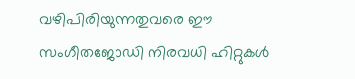വഴിപിരിയുന്നതുവരെ ഈ സംഗീതജോഡി നിരവധി ഹിറ്റുകൾ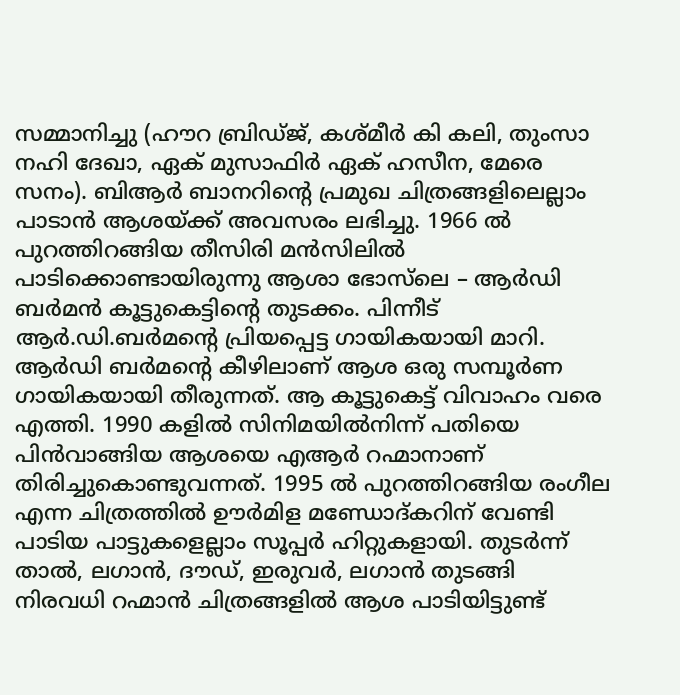സമ്മാനിച്ചു (ഹൗറ ബ്രിഡ്ജ്, കശ്മീർ കി കലി, തുംസാ നഹി ദേഖാ, ഏക് മുസാഫിർ ഏക് ഹസീന, മേരെ സനം). ബിആർ ബാനറിന്റെ പ്രമുഖ ചിത്രങ്ങളിലെല്ലാം പാടാൻ ആശയ്ക്ക് അവസരം ലഭിച്ചു. 1966 ൽ പുറത്തിറങ്ങിയ തീസിരി മൻസിലിൽ പാടിക്കൊണ്ടായിരുന്നു ആശാ ഭോസ്‌ലെ – ആർഡി ബർമൻ കൂട്ടുകെട്ടിന്റെ തുടക്കം. പിന്നീട് ആർ.ഡി.ബർമന്റെ പ്രിയപ്പെട്ട ഗായികയായി മാറി. ആർഡി ബർമന്റെ കീഴിലാണ് ആശ ഒരു സമ്പൂർണ ഗായികയായി തീരുന്നത്. ആ കൂട്ടുകെട്ട് വിവാഹം വരെ എത്തി. 1990 കളിൽ സിനിമയിൽനിന്ന് പതിയെ പിൻവാങ്ങിയ ആശയെ എആർ റഹ്മാനാണ് തിരിച്ചുകൊണ്ടുവന്നത്. 1995 ൽ പുറത്തിറങ്ങിയ രംഗീല എന്ന ചിത്രത്തിൽ ഊർമിള മണ്ഡോദ്കറിന് വേണ്ടി പാടിയ പാട്ടുകളെല്ലാം സൂപ്പർ ഹിറ്റുകളായി. തുടർന്ന് താൽ, ലഗാൻ, ദൗഡ്, ഇരുവർ, ലഗാൻ തുടങ്ങി നിരവധി റഹ്മാൻ ചിത്രങ്ങളിൽ ആശ പാടിയിട്ടുണ്ട്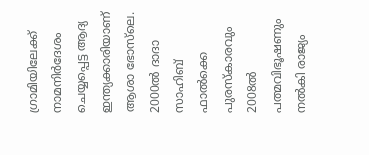ഗ്രാമിയിലേക്ക് നാമനിർദേശം ചെയ്യപ്പെട്ട ആദ്യ ഇന്ത്യക്കാരിയാണ് ആശാ ഭോസ‌്‌ലെ. 2000ൽ ദാദാ സാഹിബ് ഫാൽക്കെ പുരസ്കാരവും 2008ൽ പത്മവിഭൂഷണും നൽകി രാജ്യം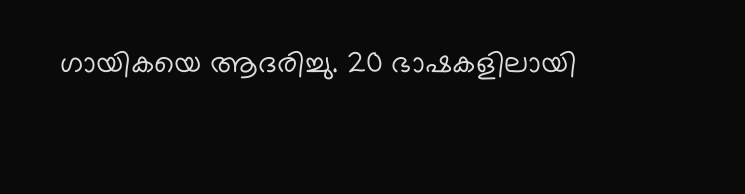ഗായികയെ ആദരിച്ചു. 20 ഭാഷകളിലായി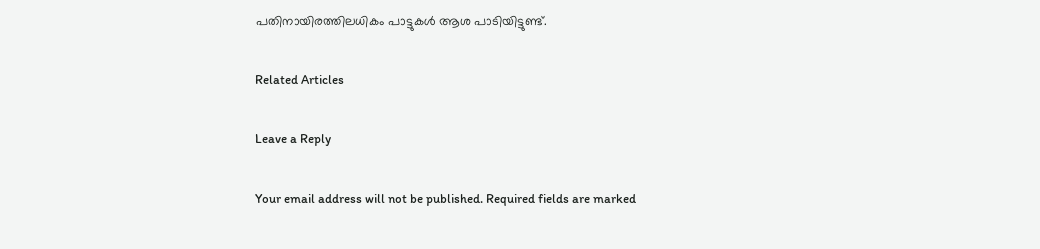പതിനായിരത്തിലധികം പാട്ടുകൾ ആശ പാടിയിട്ടുണ്ട്.

Related Articles

Leave a Reply

Your email address will not be published. Required fields are marked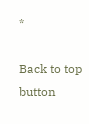*

Back to top button